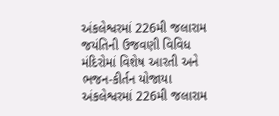અંકલેશ્વરમાં 226મી જલારામ જયંતિની ઉજવણી વિવિધ મંદિરોમાં વિશેષ આરતી અને ભજન-કીર્તન યોજાયા
અંકલેશ્વરમાં 226મી જલારામ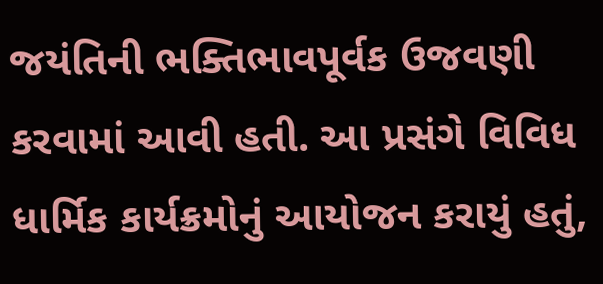જયંતિની ભક્તિભાવપૂર્વક ઉજવણી કરવામાં આવી હતી. આ પ્રસંગે વિવિધ ધાર્મિક કાર્યક્રમોનું આયોજન કરાયું હતું,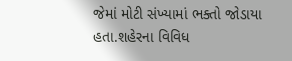જેમાં મોટી સંખ્યામાં ભક્તો જોડાયા હતા.શહેરના વિવિધ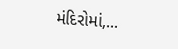મંદિરોમાં,...